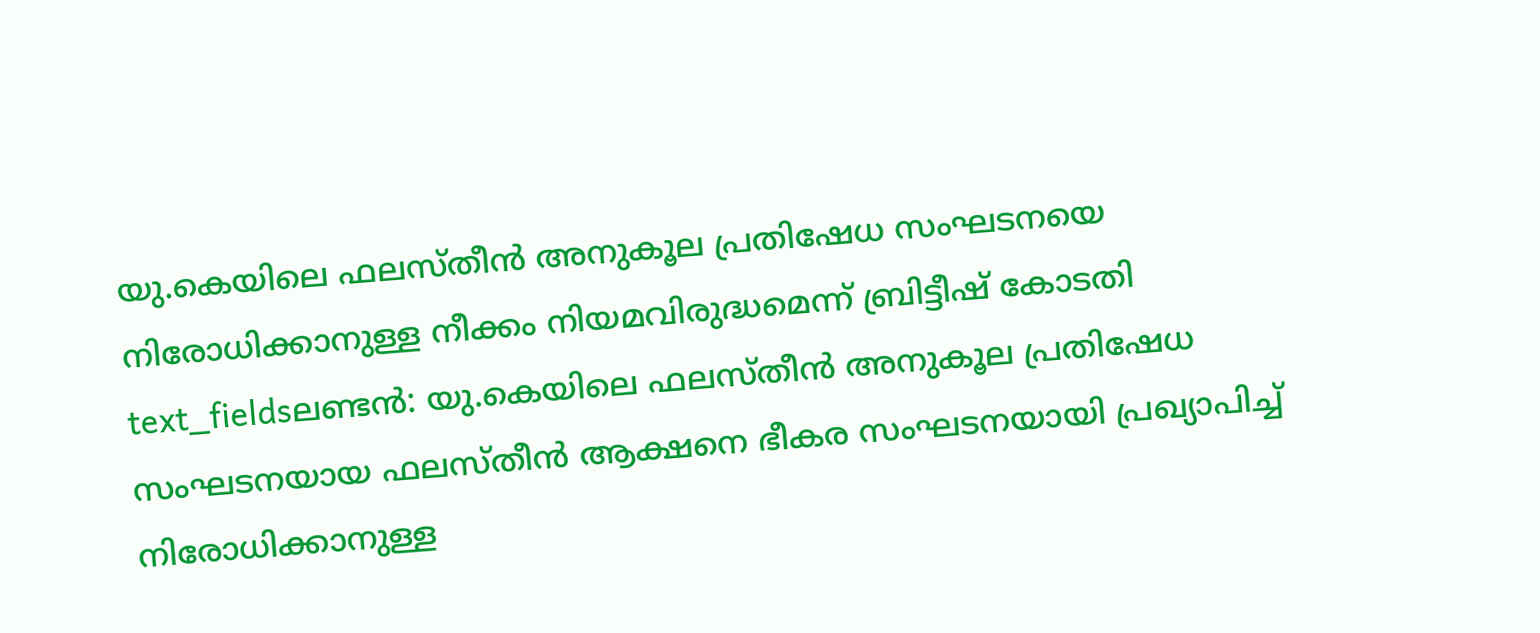യു.കെയിലെ ഫലസ്തീൻ അനുകൂല പ്രതിഷേധ സംഘടനയെ നിരോധിക്കാനുള്ള നീക്കം നിയമവിരുദ്ധമെന്ന് ബ്രിട്ടീഷ് കോടതി
text_fieldsലണ്ടൻ: യു.കെയിലെ ഫലസ്തീൻ അനുകൂല പ്രതിഷേധ സംഘടനയായ ഫലസ്തീൻ ആക്ഷനെ ഭീകര സംഘടനയായി പ്രഖ്യാപിച്ച് നിരോധിക്കാനുള്ള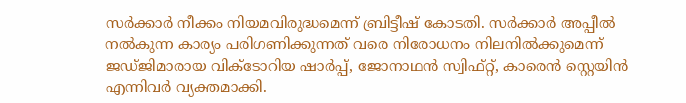സർക്കാർ നീക്കം നിയമവിരുദ്ധമെന്ന് ബ്രിട്ടീഷ് കോടതി. സർക്കാർ അപ്പീൽ നൽകുന്ന കാര്യം പരിഗണിക്കുന്നത് വരെ നിരോധനം നിലനിൽക്കുമെന്ന് ജഡ്ജിമാരായ വിക്ടോറിയ ഷാർപ്പ്, ജോനാഥൻ സ്വിഫ്റ്റ്, കാരെൻ സ്റ്റെയിൻ എന്നിവർ വ്യക്തമാക്കി.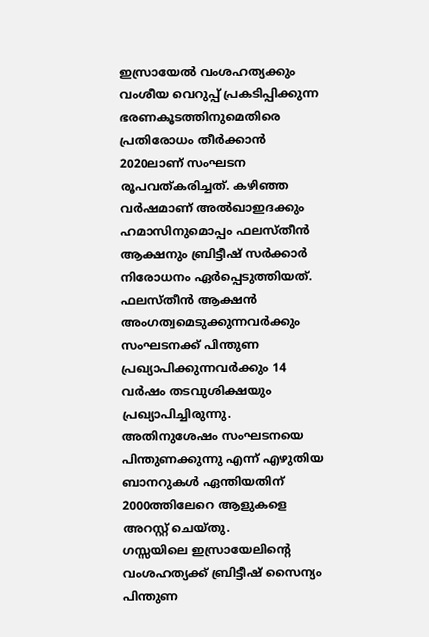ഇസ്രായേൽ വംശഹത്യക്കും വംശീയ വെറുപ്പ് പ്രകടിപ്പിക്കുന്ന ഭരണകൂടത്തിനുമെതിരെ പ്രതിരോധം തീർക്കാൻ 2020ലാണ് സംഘടന രൂപവത്കരിച്ചത്. കഴിഞ്ഞ വർഷമാണ് അൽഖാഇദക്കും ഹമാസിനുമൊപ്പം ഫലസ്തീൻ ആക്ഷനും ബ്രിട്ടീഷ് സർക്കാർ നിരോധനം ഏർപ്പെടുത്തിയത്. ഫലസ്തീൻ ആക്ഷൻ അംഗത്വമെടുക്കുന്നവർക്കും സംഘടനക്ക് പിന്തുണ പ്രഖ്യാപിക്കുന്നവർക്കും 14 വർഷം തടവുശിക്ഷയും പ്രഖ്യാപിച്ചിരുന്നു. അതിനുശേഷം സംഘടനയെ പിന്തുണക്കുന്നു എന്ന് എഴുതിയ ബാനറുകൾ ഏന്തിയതിന് 2000ത്തിലേറെ ആളുകളെ അറസ്റ്റ് ചെയ്തു.
ഗസ്സയിലെ ഇസ്രായേലിന്റെ വംശഹത്യക്ക് ബ്രിട്ടീഷ് സൈന്യം പിന്തുണ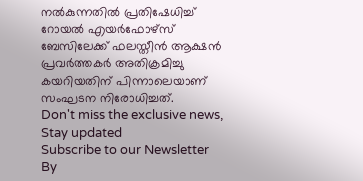നൽകുന്നതിൽ പ്രതിഷേധിച്ച് റോയൽ എയർഫോഴ്സ് ബേസിലേക്ക് ഫലസ്തീൻ ആക്ഷൻ പ്രവർത്തകർ അതിക്രമിച്ചു കയറിയതിന് പിന്നാലെയാണ് സംഘടന നിരോധിച്ചത്.
Don't miss the exclusive news, Stay updated
Subscribe to our Newsletter
By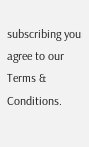subscribing you agree to our Terms & Conditions.